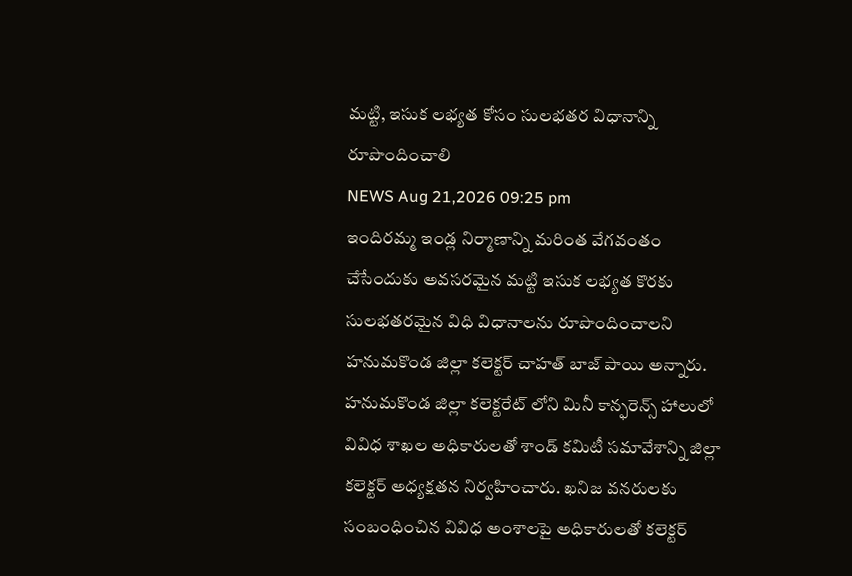మట్టి, ఇసుక లభ్యత కోసం సులభతర విధానాన్ని రూపొందించాలి
NEWS Aug 21,2026 09:25 pm
ఇందిరమ్మ ఇండ్ల నిర్మాణాన్ని మరింత వేగవంతం చేసేందుకు అవసరమైన మట్టి ఇసుక లభ్యత కొరకు సులభతరమైన విధి విధానాలను రూపొందించాలని హనుమకొండ జిల్లా కలెక్టర్ చాహత్ బాజ్ పాయి అన్నారు. హనుమకొండ జిల్లా కలెక్టరేట్ లోని మినీ కాన్ఫరెన్స్ హాలులో వివిధ శాఖల అధికారులతో శాండ్ కమిటీ సమావేశాన్ని జిల్లా కలెక్టర్ అధ్యక్షతన నిర్వహించారు. ఖనిజ వనరులకు సంబంధించిన వివిధ అంశాలపై అధికారులతో కలెక్టర్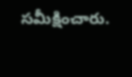సమీక్షించారు.